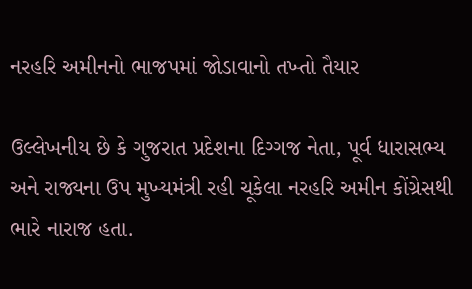નરહરિ અમીનનો ભાજપમાં જોડાવાનો તખ્તો તૈયાર

ઉલ્લેખનીય છે કે ગુજરાત પ્રદેશના દિગ્ગજ નેતા, પૂર્વ ધારાસભ્ય અને રાજ્યના ઉપ મુખ્યમંત્રી રહી ચૂકેલા નરહરિ અમીન કોંગ્રેસથી ભારે નારાજ હતા.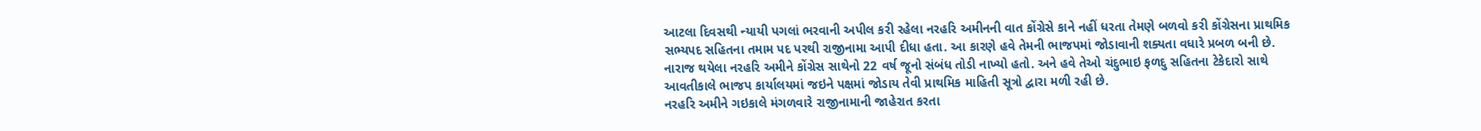આટલા દિવસથી ન્યાયી પગલાં ભરવાની અપીલ કરી રહેલા નરહરિ અમીનની વાત કોંગ્રેસે કાને નહીં ધરતા તેમણે બળવો કરી કોંગ્રેસના પ્રાથમિક સભ્યપદ સહિતના તમામ પદ પરથી રાજીનામા આપી દીધા હતા. આ કારણે હવે તેમની ભાજપમાં જોડાવાની શક્યતા વધારે પ્રબળ બની છે.
નારાજ થયેલા નરહરિ અમીને કોંગ્રેસ સાથેનો 22 વર્ષ જૂનો સંબંધ તોડી નાખ્યો હતો. અને હવે તેઓ ચંદુભાઇ ફળદુ સહિતના ટેકેદારો સાથે આવતીકાલે ભાજપ કાર્યાલયમાં જઇને પક્ષમાં જોડાય તેવી પ્રાથમિક માહિતી સૂત્રો દ્વારા મળી રહી છે.
નરહરિ અમીને ગઇકાલે મંગળવારે રાજીનામાની જાહેરાત કરતા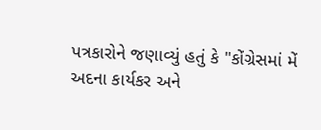પત્રકારોને જણાવ્યું હતું કે "કોંગ્રેસમાં મેં અદના કાર્યકર અને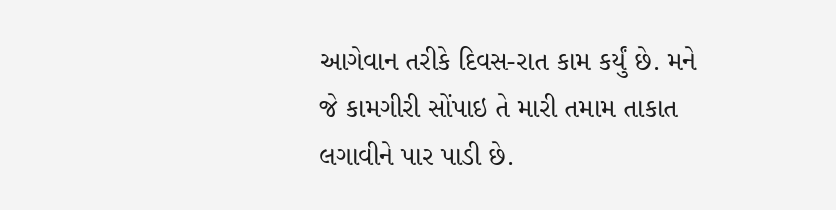આગેવાન તરીકે દિવસ-રાત કામ કર્યું છે. મને જે કામગીરી સોંપાઇ તે મારી તમામ તાકાત લગાવીને પાર પાડી છે.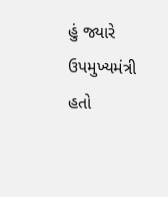હું જ્યારે ઉપમુખ્યમંત્રી હતો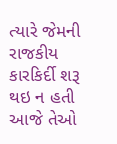ત્યારે જેમની રાજકીય કારકિર્દી શરૂ થઇ ન હતી આજે તેઓ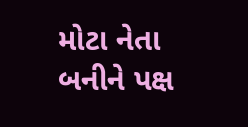મોટા નેતા બનીને પક્ષ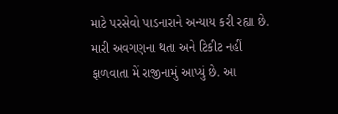માટે પરસેવો પાડનારાને અન્યાય કરી રહ્યા છે. મારી અવગણના થતા અને ટિકીટ નહીં ફાળવાતા મેં રાજીનામું આપ્યું છે. આ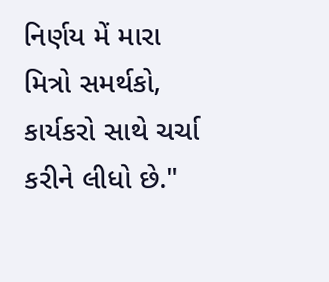નિર્ણય મેં મારા મિત્રો સમર્થકો, કાર્યકરો સાથે ચર્ચા કરીને લીધો છે."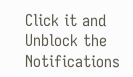Click it and Unblock the Notifications